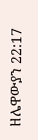ዘሌዋውያን 22:17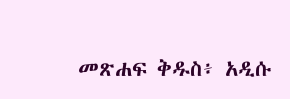መጽሐፍ ቅዱስ፥ አዲሱ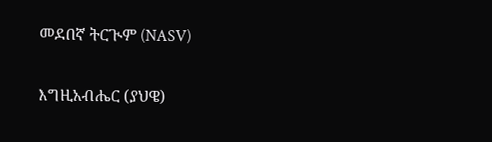መደበኛ ትርጒም (NASV)

እግዚአብሔር (ያህዌ)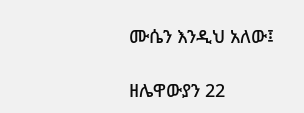ሙሴን እንዲህ አለው፤

ዘሌዋውያን 22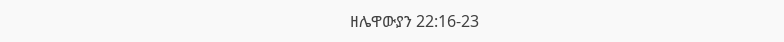ዘሌዋውያን 22:16-23